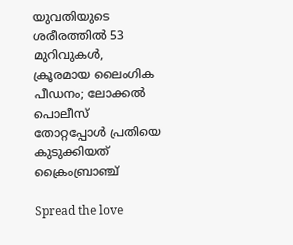യുവതിയുടെ ശരീരത്തിൽ 53 മുറിവുകൾ, ക്രൂരമായ ലൈംഗിക പീഡനം; ലോക്കൽ പൊലീസ് തോറ്റപ്പോൾ പ്രതിയെ കുടുക്കിയത് ക്രൈംബ്രാഞ്ച്

Spread the love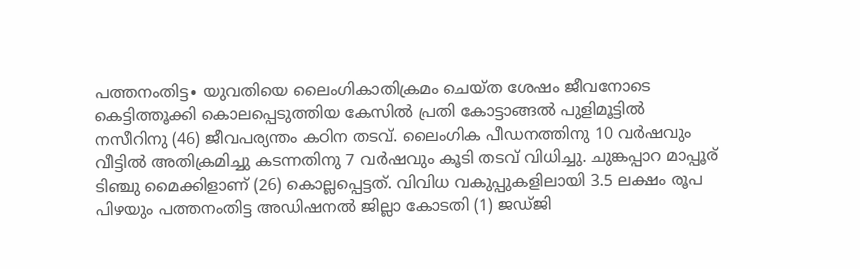പത്തനംതിട്ട∙ യുവതിയെ ലൈംഗികാതിക്രമം ചെയ്ത ശേഷം ജീവനോടെ കെട്ടിത്തൂക്കി കൊലപ്പെടുത്തിയ കേസിൽ പ്രതി കോട്ടാങ്ങൽ പുളിമൂട്ടിൽ നസീറിനു (46) ജീവപര്യന്തം കഠിന തടവ്. ലൈംഗിക പീഡനത്തിനു 10 വർഷവും വീട്ടിൽ അതിക്രമിച്ചു കടന്നതിനു 7 വർഷവും കൂടി തടവ് വിധിച്ചു. ചുങ്കപ്പാറ മാപ്പൂര് ടിഞ്ചു മൈക്കിളാണ് (26) കൊല്ലപ്പെട്ടത്. വിവിധ വകുപ്പുകളിലായി 3.5 ലക്ഷം രൂപ പിഴയും പത്തനംതിട്ട അഡിഷനൽ ജില്ലാ കോടതി (1) ജഡ്ജി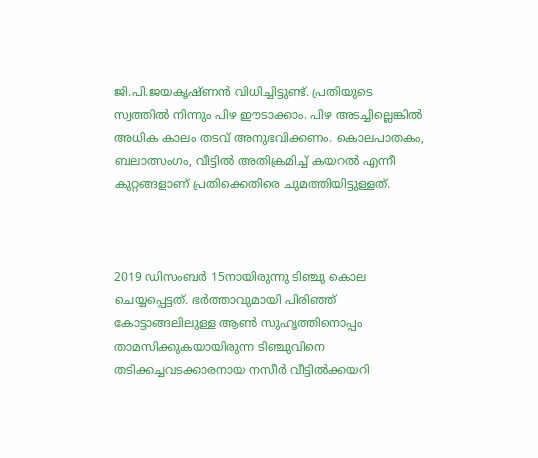ജി.പി.ജയകൃഷ്ണൻ വിധിച്ചിട്ടുണ്ട്. പ്രതിയുടെ സ്വത്തിൽ നിന്നും പിഴ ഈടാക്കാം. പിഴ അടച്ചില്ലെങ്കിൽ അധിക കാലം തടവ് അനുഭവിക്കണം. കൊലപാതകം, ബലാത്സംഗം, വീട്ടിൽ അതിക്രമിച്ച് കയറൽ എന്നീ കുറ്റങ്ങളാണ് പ്രതിക്കെതിരെ ചുമത്തിയിട്ടുള്ളത്.



2019 ഡിസംബർ 15നായിരുന്നു ടിഞ്ചു കൊല ചെയ്യപ്പെട്ടത്. ഭർത്താവുമായി പിരിഞ്ഞ് കോട്ടാങ്ങലിലുള്ള ആൺ സുഹൃത്തിനൊപ്പം താമസിക്കുകയായിരുന്ന ടിഞ്ചുവിനെ തടിക്കച്ചവടക്കാരനായ നസീർ വീട്ടിൽക്കയറി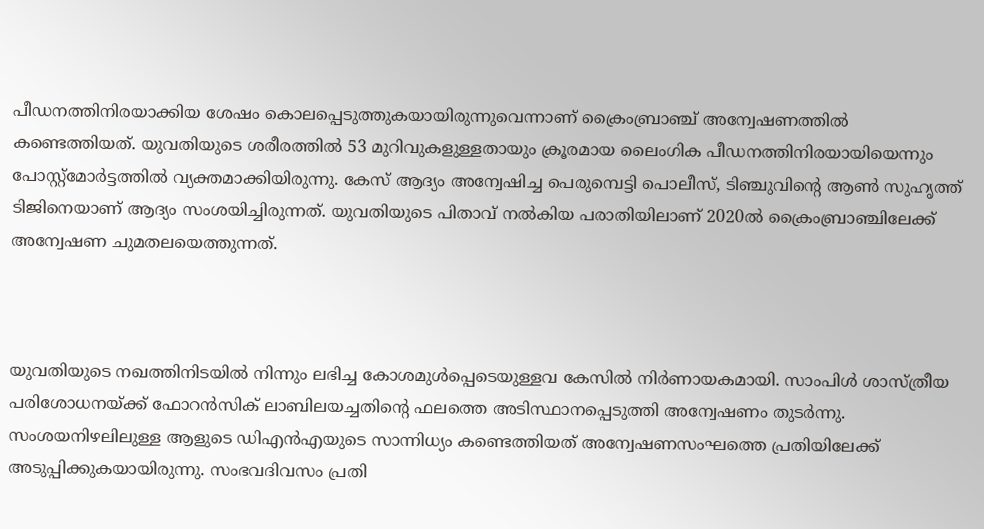പീഡനത്തിനിരയാക്കിയ ശേഷം കൊലപ്പെടുത്തുകയായിരുന്നുവെന്നാണ് ക്രൈംബ്രാഞ്ച് അന്വേഷണത്തിൽ കണ്ടെത്തിയത്. യുവതിയുടെ ശരീരത്തിൽ 53 മുറിവുകളുള്ളതായും ക്രൂരമായ ലൈംഗിക പീഡനത്തിനിരയായിയെന്നും പോസ്റ്റ്മോർട്ടത്തിൽ വ്യക്തമാക്കിയിരുന്നു. കേസ് ആദ്യം അന്വേഷിച്ച പെരുമ്പെട്ടി പൊലീസ്, ടിഞ്ചുവിന്റെ ആൺ സുഹൃത്ത് ടിജിനെയാണ് ആദ്യം സംശയിച്ചിരുന്നത്. യുവതിയുടെ പിതാവ് നൽകിയ പരാതിയിലാണ് 2020ൽ ക്രൈംബ്രാഞ്ചിലേക്ക് അന്വേഷണ ചുമതലയെത്തുന്നത്.



യുവതിയുടെ നഖത്തിനിടയിൽ നിന്നും ലഭിച്ച കോശമുൾപ്പെടെയുള്ളവ കേസിൽ നിർണായകമായി. സാംപിൾ ശാസ്ത്രീയ പരിശോധനയ്ക്ക് ഫോറൻസിക് ലാബിലയച്ചതിന്റെ ഫലത്തെ അടിസ്ഥാനപ്പെടുത്തി അന്വേഷണം തുടർന്നു. സംശയനിഴലിലുള്ള ആളുടെ ഡിഎൻഎയുടെ സാന്നിധ്യം കണ്ടെത്തിയത് അന്വേഷണസംഘത്തെ പ്രതിയിലേക്ക് അടുപ്പിക്കുകയായിരുന്നു. സംഭവദിവസം പ്രതി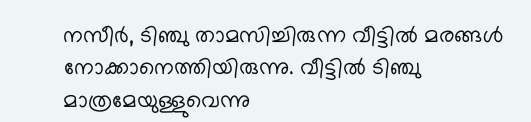നസീർ, ടിഞ്ചു താമസിച്ചിരുന്ന വീട്ടിൽ മരങ്ങൾ നോക്കാനെത്തിയിരുന്നു. വീട്ടിൽ ടിഞ്ചു മാത്രമേയുള്ളുവെന്നു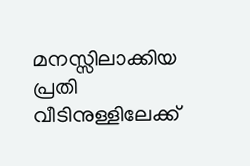മനസ്സിലാക്കിയ പ്രതി വീടിനുള്ളിലേക്ക്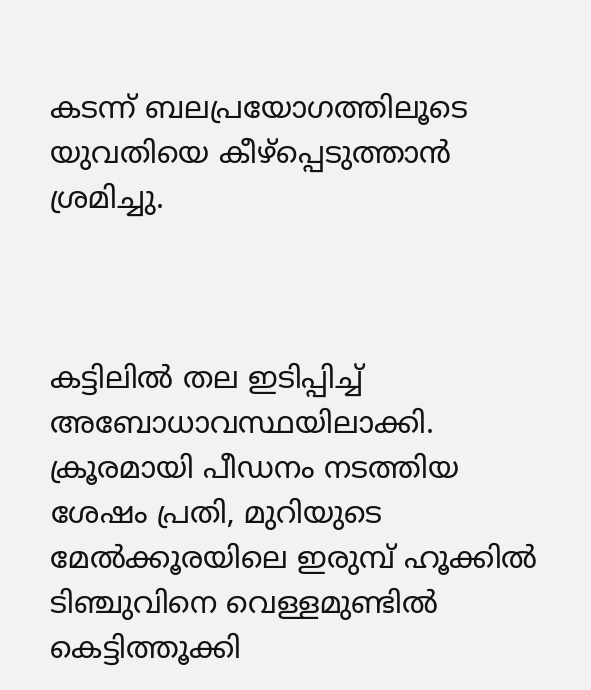കടന്ന് ബലപ്രയോഗത്തിലൂടെ യുവതിയെ കീഴ്പ്പെടുത്താൻ ശ്രമിച്ചു.



കട്ടിലിൽ തല ഇടിപ്പിച്ച് അബോധാവസ്ഥയിലാക്കി. ക്രൂരമായി പീഡനം നടത്തിയ ശേഷം പ്രതി, മുറിയുടെ മേൽക്കൂരയിലെ ഇരുമ്പ് ഹൂക്കിൽ ടിഞ്ചുവിനെ വെള്ളമുണ്ടിൽ കെട്ടിത്തൂക്കി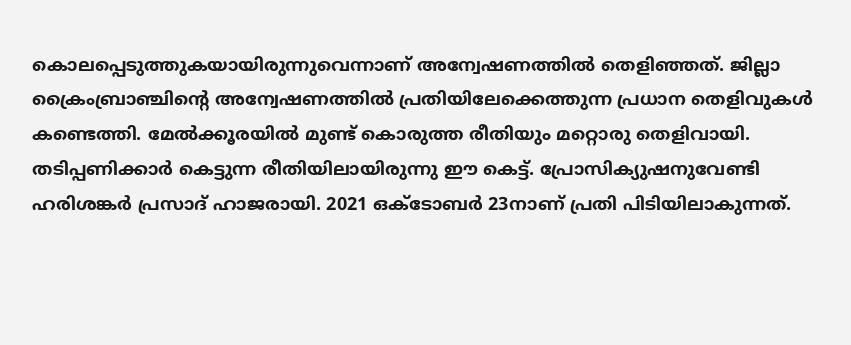കൊലപ്പെടുത്തുകയായിരുന്നുവെന്നാണ് അന്വേഷണത്തിൽ തെളിഞ്ഞത്. ജില്ലാ ക്രൈംബ്രാഞ്ചിന്റെ അന്വേഷണത്തിൽ പ്രതിയിലേക്കെത്തുന്ന പ്രധാന തെളിവുകൾ കണ്ടെത്തി. മേൽക്കൂരയിൽ മുണ്ട് കൊരുത്ത രീതിയും മറ്റൊരു തെളിവായി. തടിപ്പണിക്കാർ കെട്ടുന്ന രീതിയിലായിരുന്നു ഈ കെട്ട്. പ്രോസിക്യുഷനുവേണ്ടി ഹരിശങ്കർ പ്രസാദ് ഹാജരായി. 2021 ഒക്ടോബർ 23നാണ് പ്രതി പിടിയിലാകുന്നത്.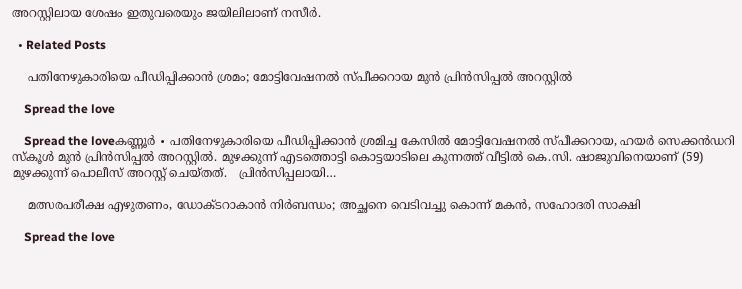അറസ്റ്റിലായ ശേഷം ഇതുവരെയും ജയിലിലാണ് നസീർ.

  • Related Posts

    പതിനേഴുകാരിയെ പീഡിപ്പിക്കാൻ ശ്രമം; മോട്ടിവേഷനൽ സ്പീക്കറായ മുൻ പ്രിൻസിപ്പൽ അറസ്റ്റിൽ

    Spread the love

    Spread the loveകണ്ണൂർ ∙ പതിനേഴുകാരിയെ പീഡിപ്പിക്കാൻ ശ്രമിച്ച കേസിൽ മോട്ടിവേഷനൽ സ്പീക്കറായ, ഹയർ സെക്കൻഡറി സ്കൂൾ മുൻ പ്രിൻസിപ്പൽ അറസ്റ്റിൽ. മുഴക്കുന്ന് എടത്തൊട്ടി കൊട്ടയാടിലെ കുന്നത്ത് വീട്ടിൽ കെ.സി. ഷാജുവിനെയാണ് (59) മുഴക്കുന്ന് പൊലീസ് അറസ്റ്റ് ചെയ്തത്.   പ്രിൻസിപ്പലായി…

    മത്സരപരീക്ഷ എഴുതണം, ഡോക്ടറാകാൻ നിർബന്ധം; അച്ഛനെ വെടിവച്ചു കൊന്ന് മകൻ, സഹോദരി സാക്ഷി

    Spread the love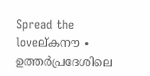Spread the loveല്കനൗ ∙ ഉത്തർപ്രദേശിലെ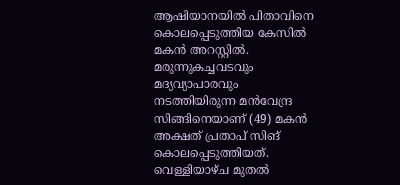ആഷിയാനയിൽ പിതാവിനെ കൊലപ്പെടുത്തിയ കേസിൽ മകൻ അറസ്റ്റിൽ. മരുന്നുകച്ചവടവും മദ്യവ്യാപാരവും നടത്തിയിരുന്ന മൻവേന്ദ്ര സിങ്ങിനെയാണ് (49) മകൻ അക്ഷത് പ്രതാപ് സിങ് കൊലപ്പെടുത്തിയത്. വെള്ളിയാഴ്ച മുതൽ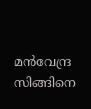മൻവേന്ദ്ര സിങ്ങിനെ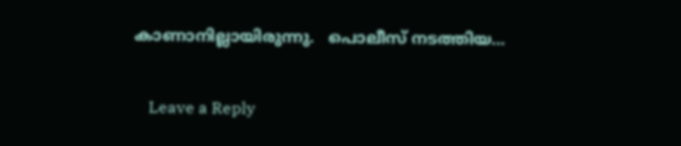കാണാനില്ലായിരുന്നു.   പൊലീസ് നടത്തിയ…

    Leave a Reply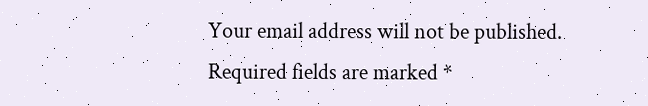Your email address will not be published. Required fields are marked *